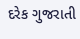દરેક ગુજરાતી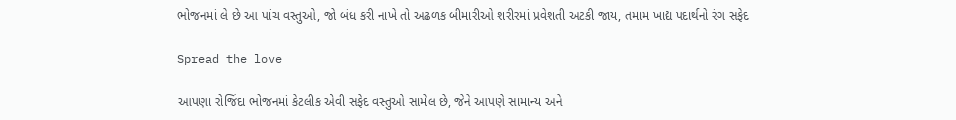ભોજનમાં લે છે આ પાંચ વસ્તુઓ, જો બંધ કરી નાખે તો અઢળક બીમારીઓ શરીરમાં પ્રવેશતી અટકી જાય, તમામ ખાદ્ય પદાર્થનો રંગ સફેદ

Spread the love

આપણા રોજિંદા ભોજનમાં કેટલીક એવી સફેદ વસ્તુઓ સામેલ છે, જેને આપણે સામાન્ય અને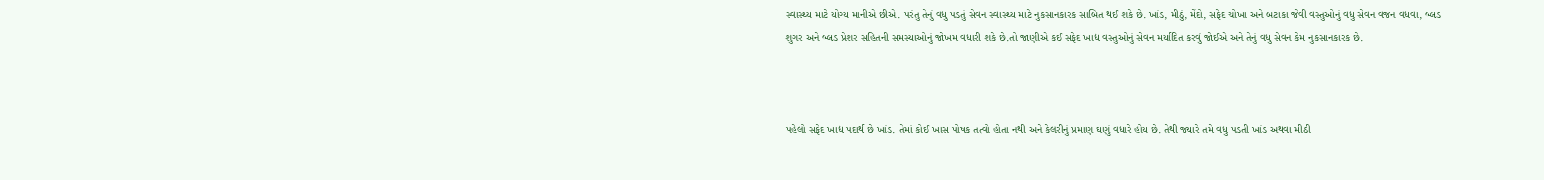સ્વાસ્થ્ય માટે યોગ્ય માનીએ છીએ. પરંતુ તેનું વધુ પડતું સેવન સ્વાસ્થ્ય માટે નુકસાનકારક સાબિત થઈ શકે છે. ખાંડ, મીઠું, મેંદો, સફેદ ચોખા અને બટાકા જેવી વસ્તુઓનું વધુ સેવન વજન વધવા, બ્લડ શુગર અને બ્લડ પ્રેશર સહિતની સમસ્યાઓનું જોખમ વધારી શકે છે.તો જાણીએ કઈ સફેદ ખાદ્ય વસ્તુઓનું સેવન મર્યાદિત કરવું જોઈએ અને તેનું વધુ સેવન કેમ નુકસાનકારક છે.



પહેલો સફેદ ખાદ્ય પદાર્થ છે ખાંડ. તેમાં કોઈ ખાસ પોષક તત્વો હોતા નથી અને કેલરીનું પ્રમાણ ઘણું વધારે હોય છે. તેથી જ્યારે તમે વધુ પડતી ખાંડ અથવા મીઠી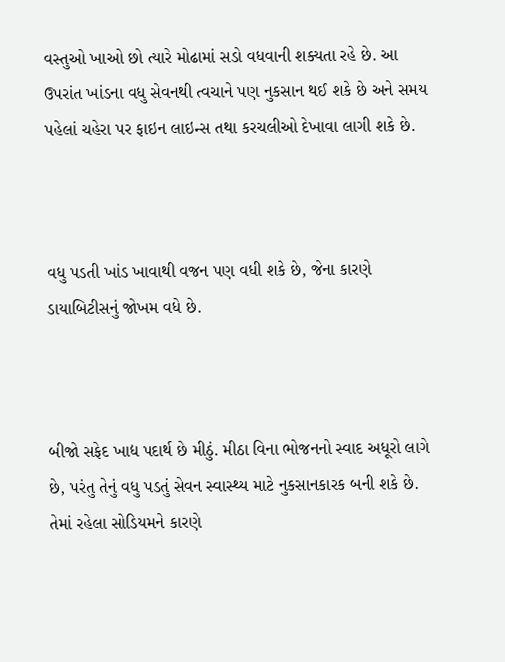વસ્તુઓ ખાઓ છો ત્યારે મોઢામાં સડો વધવાની શક્યતા રહે છે. આ ઉપરાંત ખાંડના વધુ સેવનથી ત્વચાને પણ નુકસાન થઈ શકે છે અને સમય પહેલાં ચહેરા પર ફાઇન લાઇન્સ તથા કરચલીઓ દેખાવા લાગી શકે છે.



વધુ પડતી ખાંડ ખાવાથી વજન પણ વધી શકે છે, જેના કારણે ડાયાબિટીસનું જોખમ વધે છે.



બીજો સફેદ ખાદ્ય પદાર્થ છે મીઠું. મીઠા વિના ભોજનનો સ્વાદ અધૂરો લાગે છે, પરંતુ તેનું વધુ પડતું સેવન સ્વાસ્થ્ય માટે નુકસાનકારક બની શકે છે. તેમાં રહેલા સોડિયમને કારણે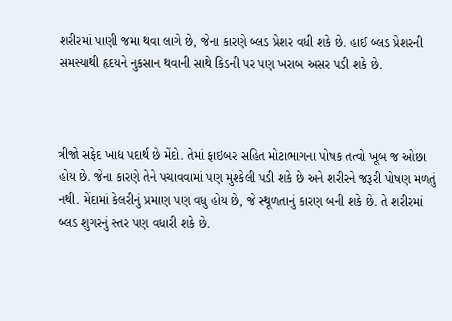શરીરમાં પાણી જમા થવા લાગે છે, જેના કારણે બ્લડ પ્રેશર વધી શકે છે. હાઈ બ્લડ પ્રેશરની સમસ્યાથી હૃદયને નુકસાન થવાની સાથે કિડની પર પણ ખરાબ અસર પડી શકે છે.



ત્રીજો સફેદ ખાદ્ય પદાર્થ છે મેંદો. તેમાં ફાઇબર સહિત મોટાભાગના પોષક તત્વો ખૂબ જ ઓછા હોય છે. જેના કારણે તેને પચાવવામાં પણ મુશ્કેલી પડી શકે છે અને શરીરને જરૂરી પોષણ મળતું નથી. મેંદામાં કેલરીનું પ્રમાણ પણ વધુ હોય છે, જે સ્થૂળતાનું કારણ બની શકે છે. તે શરીરમાં બ્લડ શુગરનું સ્તર પણ વધારી શકે છે.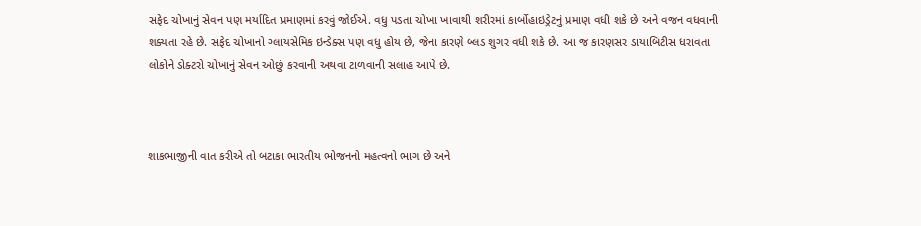સફેદ ચોખાનું સેવન પણ મર્યાદિત પ્રમાણમાં કરવું જોઈએ. વધુ પડતા ચોખા ખાવાથી શરીરમાં કાર્બોહાઇડ્રેટનું પ્રમાણ વધી શકે છે અને વજન વધવાની શક્યતા રહે છે. સફેદ ચોખાનો ગ્લાયસેમિક ઇન્ડેક્સ પણ વધુ હોય છે, જેના કારણે બ્લડ શુગર વધી શકે છે. આ જ કારણસર ડાયાબિટીસ ધરાવતા લોકોને ડોક્ટરો ચોખાનું સેવન ઓછું કરવાની અથવા ટાળવાની સલાહ આપે છે.



શાકભાજીની વાત કરીએ તો બટાકા ભારતીય ભોજનનો મહત્વનો ભાગ છે અને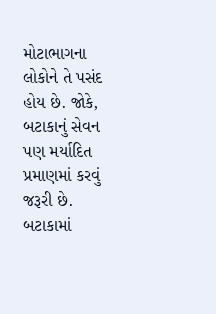મોટાભાગના લોકોને તે પસંદ હોય છે. જોકે, બટાકાનું સેવન પણ મર્યાદિત પ્રમાણમાં કરવું જરૂરી છે. બટાકામાં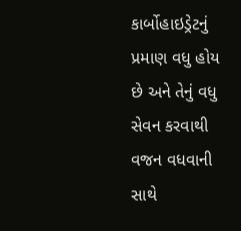કાર્બોહાઇડ્રેટનું પ્રમાણ વધુ હોય છે અને તેનું વધુ સેવન કરવાથી વજન વધવાની સાથે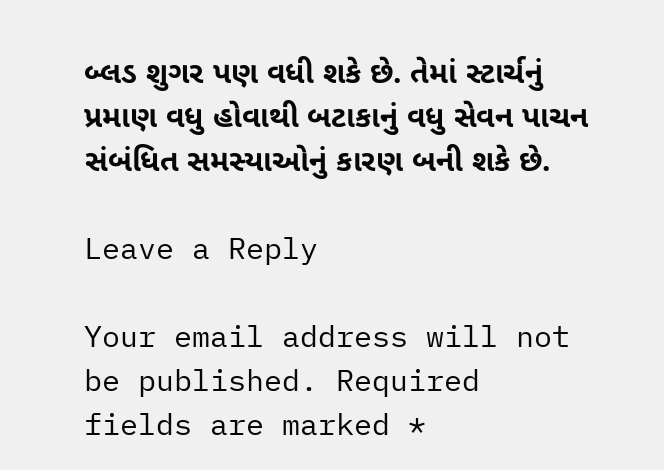બ્લડ શુગર પણ વધી શકે છે. તેમાં સ્ટાર્ચનું પ્રમાણ વધુ હોવાથી બટાકાનું વધુ સેવન પાચન સંબંધિત સમસ્યાઓનું કારણ બની શકે છે.

Leave a Reply

Your email address will not be published. Required fields are marked *